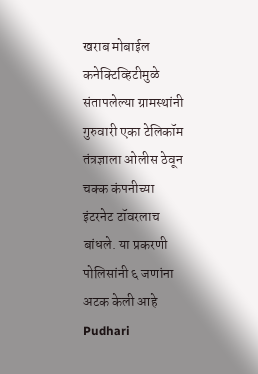खराब मोबाईल कनेक्टिव्हिटीमुळे संतापलेल्या ग्रामस्थांनी गुरुवारी एका टेलिकॉम तंत्रज्ञाला ओलीस ठेवून चक्क कंपनीच्या इंटरनेट टॉवरलाच बांधले. या प्रकरणी पोलिसांनी ६ जणांना अटक केली आहे Pudhari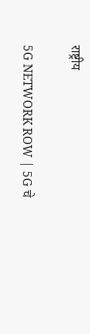राष्ट्रीय

5G NETWORK ROW | 5G चे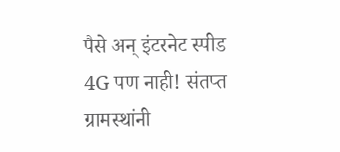पैसे अन् इंटरनेट स्पीड 4G पण नाही! संतप्त ग्रामस्थांनी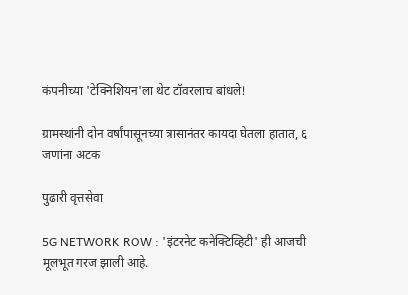कंपनीच्या 'टेक्निशियन'ला थेट टॉवरलाच बांधले!

ग्रामस्थांनी दोन वर्षांपासूनच्या त्रासानंतर कायदा घेतला हातात, ६ जणांना अटक

पुढारी वृत्तसेवा

5G NETWORK ROW : 'इंटरनेट कनेक्टिव्हिटी' ही आजची मूलभूत गरज झाली आहे.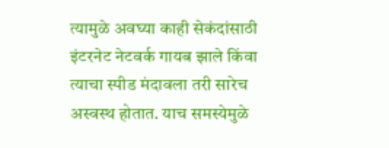त्यामुळे अवघ्या काही सेकंदांसाठी इंटरनेट नेटवर्क गायब झाले किंवा त्याचा स्पीड मंदावला तरी सारेच अस्वस्थ होतात. याच समस्येमुळे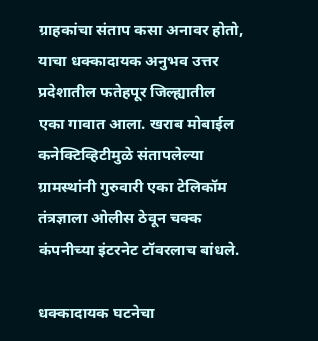ग्राहकांचा संताप कसा अनावर होतो, याचा धक्कादायक अनुभव उत्तर प्रदेशातील फतेहपूर जिल्ह्यातील एका गावात आला. खराब मोबाईल कनेक्टिव्हिटीमुळे संतापलेल्या ग्रामस्थांनी गुरुवारी एका टेलिकॉम तंत्रज्ञाला ओलीस ठेवून चक्क कंपनीच्या इंटरनेट टॉवरलाच बांधले.

धक्कादायक घटनेचा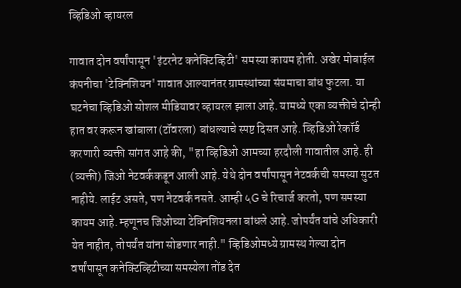व्हिडिओ व्हायरल

गावात दोन वर्षांपासून 'इंटरनेट कनेक्टिव्हिटी' समस्या कायम होती. अखेर मोबाईल कंपनीचा 'टेक्निशियन' गावात आल्यानंतर ग्रामस्थांच्या संयमाचा बांध फुटला. या घटनेचा व्हिडिओ सोशल मीडियावर व्हायरल झाला आहे. यामध्ये एका व्यक्तीचे दोन्ही हात वर करून खांबाला (टॉवरला) बांधल्याचे स्पष्ट दिसत आहे. व्हिडिओ रेकॉर्ड करणारी व्यक्ती सांगत आहे की, "हा व्हिडिओ आमच्या हरदौली गावातील आहे. ही (व्यक्ती) जिओ नेटवर्ककडून आली आहे. येथे दोन वर्षांपासून नेटवर्कची समस्या सुटत नाहीये. लाईट असते, पण नेटवर्क नसते. आम्ही ५G चे रिचार्ज करतो, पण समस्या कायम आहे. म्हणूनच जिओच्या टेक्निशियनला बांधले आहे. जोपर्यंत यांचे अधिकारी येत नाहीत, तोपर्यंत यांना सोडणार नाही." व्हिडिओमध्ये ग्रामस्थ गेल्या दोन वर्षांपासून कनेक्टिव्हिटीच्या समस्येला तोंड देत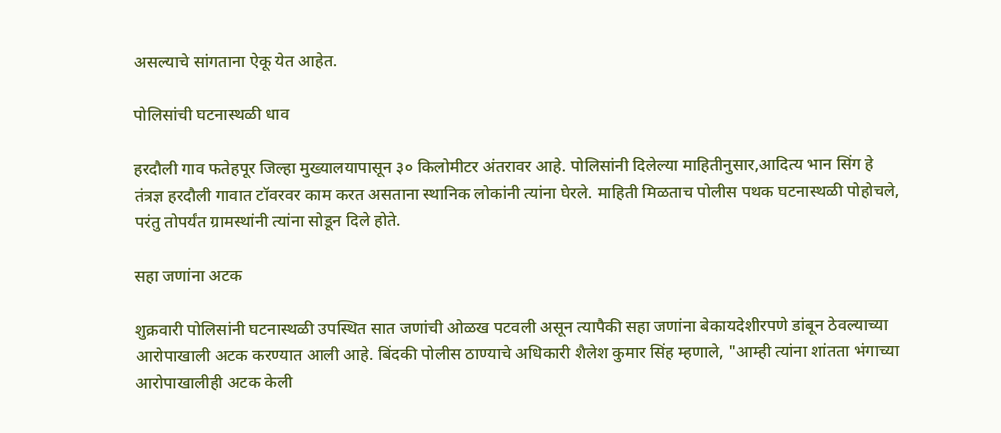असल्याचे सांगताना ऐकू येत आहेत.

पोलिसांची घटनास्थळी धाव

हरदौली गाव फतेहपूर जिल्हा मुख्यालयापासून ३० किलोमीटर अंतरावर आहे. पोलिसांनी दिलेल्या माहितीनुसार,आदित्य भान सिंग हे तंत्रज्ञ हरदौली गावात टॉवरवर काम करत असताना स्थानिक लोकांनी त्यांना घेरले. माहिती मिळताच पोलीस पथक घटनास्थळी पोहोचले, परंतु तोपर्यंत ग्रामस्थांनी त्यांना सोडून दिले होते.

सहा जणांना अटक

शुक्रवारी पोलिसांनी घटनास्थळी उपस्थित सात जणांची ओळख पटवली असून त्यापैकी सहा जणांना बेकायदेशीरपणे डांबून ठेवल्याच्या आरोपाखाली अटक करण्यात आली आहे. बिंदकी पोलीस ठाण्याचे अधिकारी शैलेश कुमार सिंह म्हणाले, "आम्ही त्यांना शांतता भंगाच्या आरोपाखालीही अटक केली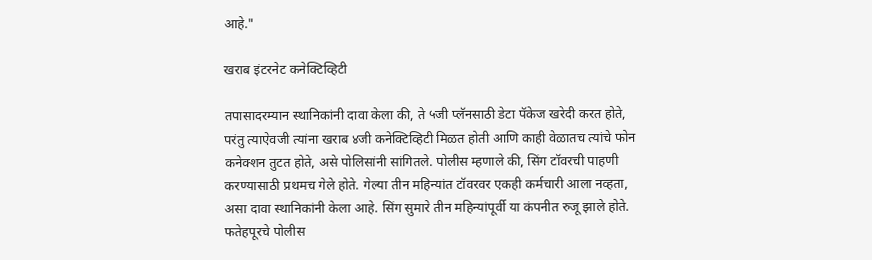आहे."

खराब इंटरनेट कनेक्टिव्हिटी

तपासादरम्यान स्थानिकांनी दावा केला की, ते ५जी प्लॅनसाठी डेटा पॅकेज खरेदी करत होते, परंतु त्याऐवजी त्यांना खराब ४जी कनेक्टिव्हिटी मिळत होती आणि काही वेळातच त्यांचे फोन कनेक्शन तुटत होते, असे पोलिसांनी सांगितले. पोलीस म्हणाले की, सिंग टॉवरची पाहणी करण्यासाठी प्रथमच गेले होते. गेल्या तीन महिन्यांत टॉवरवर एकही कर्मचारी आला नव्हता, असा दावा स्थानिकांनी केला आहे. सिंग सुमारे तीन महिन्यांपूर्वी या कंपनीत रुजू झाले होते. फतेहपूरचे पोलीस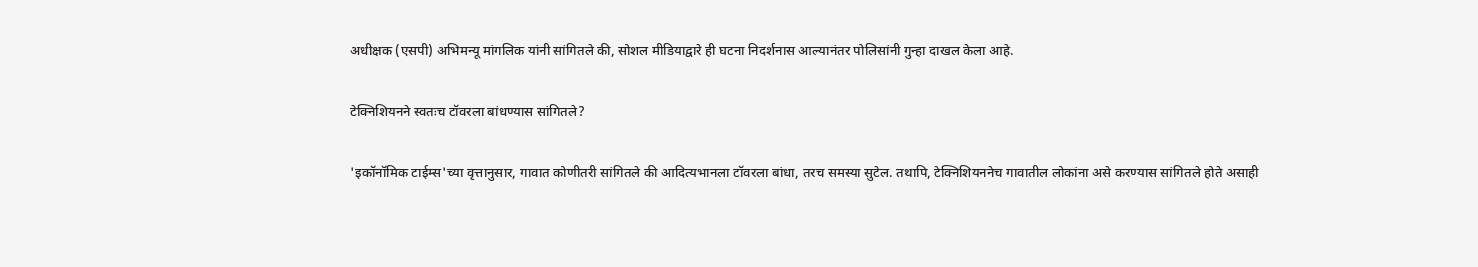अधीक्षक (एसपी) अभिमन्यू मांगलिक यांनी सांगितले की, सोशल मीडियाद्वारे ही घटना निदर्शनास आल्यानंतर पोलिसांनी गुन्हा दाखल केला आहे.

टेक्निशियनने स्वतःच टॉवरला बांधण्यास सांगितले?

'इकॉनॉमिक टाईम्स'च्या वृत्तानुसार, गावात कोणीतरी सांगितले की आदित्यभानला टॉवरला बांधा, तरच समस्या सुटेल. तथापि, टेक्निशियननेच गावातील लोकांना असे करण्यास सांगितले होते असाही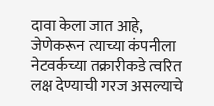दावा केला जात आहे, जेणेकरून त्याच्या कंपनीला नेटवर्कच्या तक्रारीकडे त्वरित लक्ष देण्याची गरज असल्याचे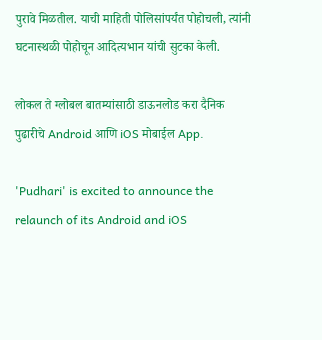पुरावे मिळतील. याची माहिती पोलिसांपर्यंत पोहोचली, त्यांनी घटनास्थळी पोहोचून आदित्यभान यांची सुटका केली.

लोकल ते ग्लोबल बातम्यांसाठी डाऊनलोड करा दैनिक पुढारीचे Android आणि iOS मोबाईल App.

'Pudhari' is excited to announce the relaunch of its Android and iOS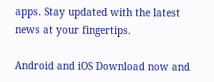apps. Stay updated with the latest news at your fingertips.

Android and iOS Download now and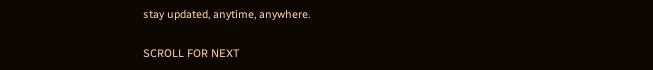stay updated, anytime, anywhere.

SCROLL FOR NEXT